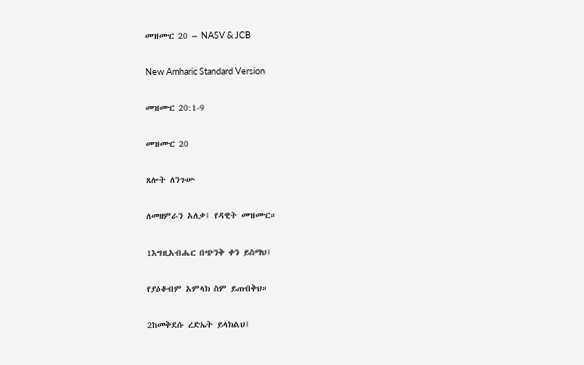መዝሙር 20 – NASV & JCB

New Amharic Standard Version

መዝሙር 20:1-9

መዝሙር 20

ጸሎት ለንጉሡ

ለመዘምራን አለቃ፤ የዳዊት መዝሙር።

1እግዚአብሔር በጭንቅ ቀን ይስማህ፤

የያዕቆብም አምላክ ስም ይጠብቅህ።

2ከመቅደሱ ረድኤት ይላክልህ፤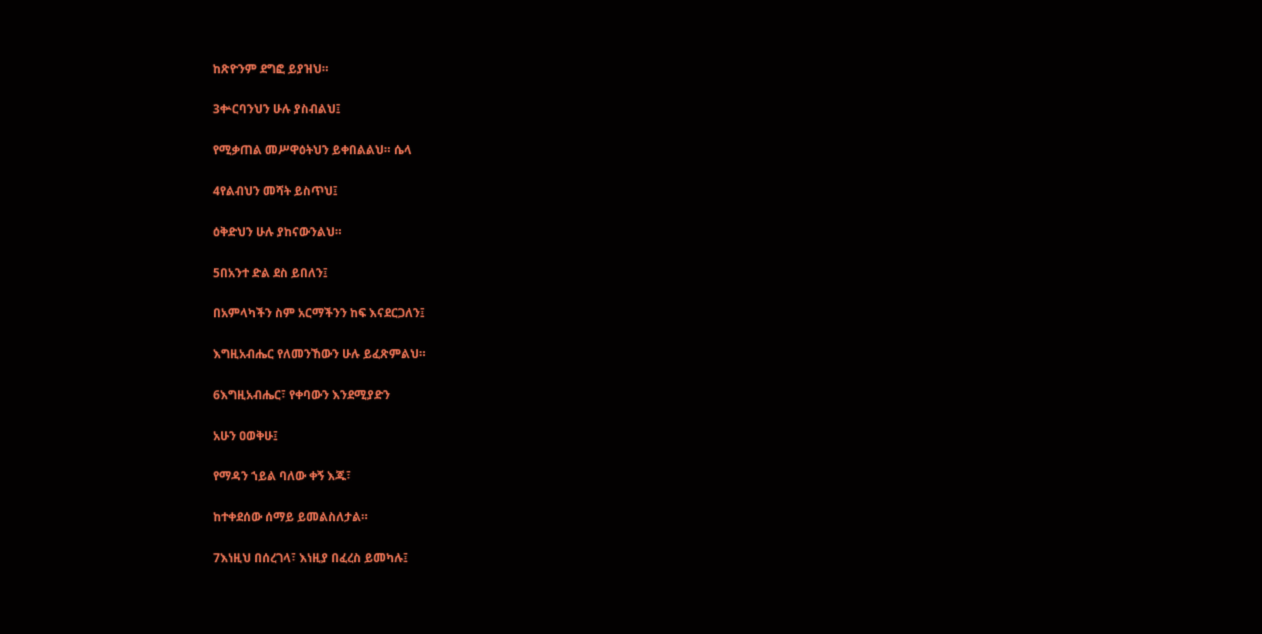ከጽዮንም ደግፎ ይያዝህ።

3ቍርባንህን ሁሉ ያስብልህ፤

የሚቃጠል መሥዋዕትህን ይቀበልልህ። ሴላ

4የልብህን መሻት ይስጥህ፤

ዕቅድህን ሁሉ ያከናውንልህ።

5በአንተ ድል ደስ ይበለን፤

በአምላካችን ስም አርማችንን ከፍ እናደርጋለን፤

እግዚአብሔር የለመንኸውን ሁሉ ይፈጽምልህ።

6እግዚአብሔር፣ የቀባውን እንደሚያድን

አሁን ዐወቅሁ፤

የማዳን ኀይል ባለው ቀኝ እጁ፣

ከተቀደሰው ሰማይ ይመልስለታል።

7እነዚህ በሰረገላ፣ እነዚያ በፈረስ ይመካሉ፤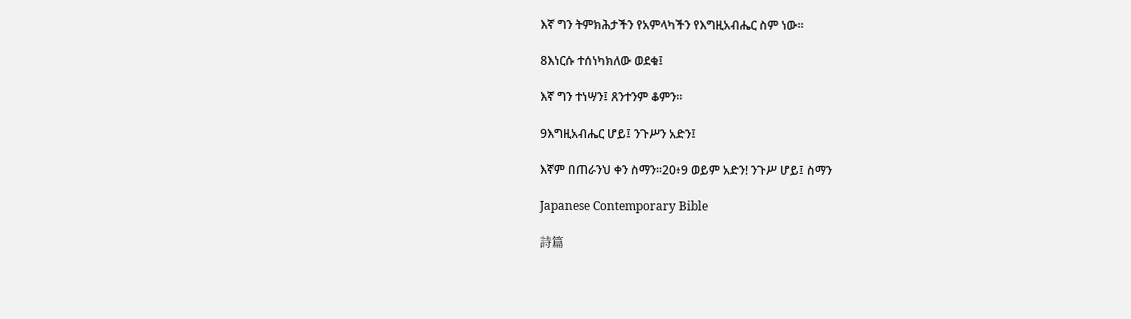እኛ ግን ትምክሕታችን የአምላካችን የእግዚአብሔር ስም ነው።

8እነርሱ ተሰነካክለው ወደቁ፤

እኛ ግን ተነሣን፤ ጸንተንም ቆምን።

9እግዚአብሔር ሆይ፤ ንጉሥን አድን፤

እኛም በጠራንህ ቀን ስማን።20፥9 ወይም አድን! ንጉሥ ሆይ፤ ስማን

Japanese Contemporary Bible

詩篇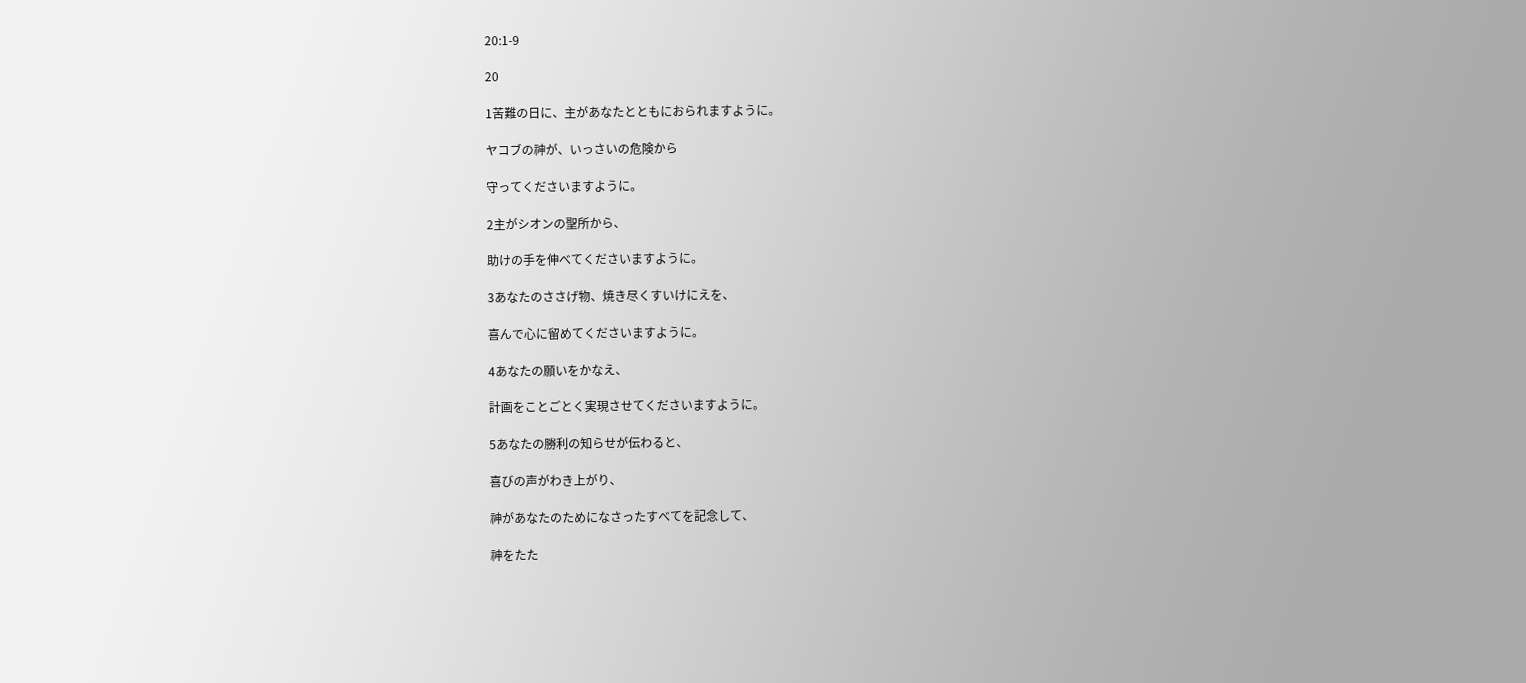20:1-9

20

1苦難の日に、主があなたとともにおられますように。

ヤコブの神が、いっさいの危険から

守ってくださいますように。

2主がシオンの聖所から、

助けの手を伸べてくださいますように。

3あなたのささげ物、焼き尽くすいけにえを、

喜んで心に留めてくださいますように。

4あなたの願いをかなえ、

計画をことごとく実現させてくださいますように。

5あなたの勝利の知らせが伝わると、

喜びの声がわき上がり、

神があなたのためになさったすべてを記念して、

神をたた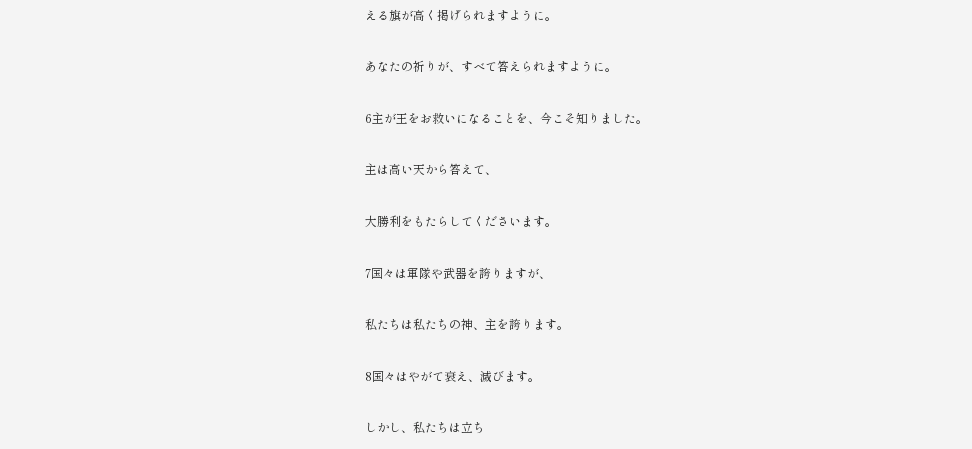える旗が高く掲げられますように。

あなたの祈りが、すべて答えられますように。

6主が王をお救いになることを、今こそ知りました。

主は高い天から答えて、

大勝利をもたらしてくださいます。

7国々は軍隊や武器を誇りますが、

私たちは私たちの神、主を誇ります。

8国々はやがて衰え、滅びます。

しかし、私たちは立ち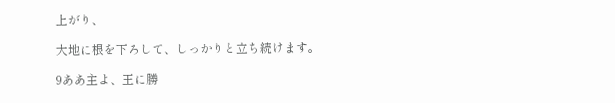上がり、

大地に根を下ろして、しっかりと立ち続けます。

9ああ主よ、王に勝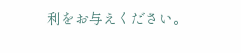利をお与えください。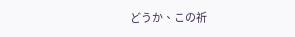どうか、この祈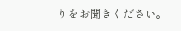りをお聞きください。